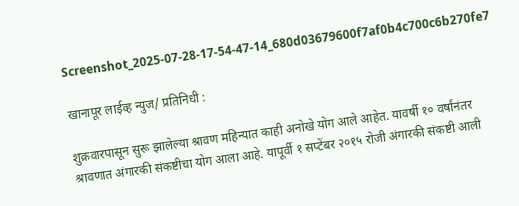Screenshot_2025-07-28-17-54-47-14_680d03679600f7af0b4c700c6b270fe7

खानापूर लाईव्ह न्युज/ प्रतिनिधी :

शुक्रवारपासून सुरू झालेल्या श्रावण महिन्यात काही अनोखे योग आले आहेत. यावर्षी १० वर्षांनंतर श्रावणात अंगारकी संकष्टीचा योग आला आहे. यापूर्वी १ सप्टेंबर २०१५ रोजी अंगारकी संकष्टी आली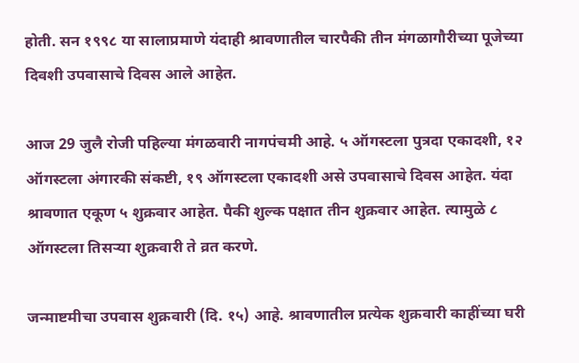होती. सन १९९८ या सालाप्रमाणे यंदाही श्रावणातील चारपैकी तीन मंगळागौरीच्या पूजेच्या दिवशी उपवासाचे दिवस आले आहेत.

आज 29 जुलै रोजी पहिल्या मंगळवारी नागपंचमी आहे. ५ ऑगस्टला पुत्रदा एकादशी, १२ ऑगस्टला अंगारकी संकष्टी, १९ ऑगस्टला एकादशी असे उपवासाचे दिवस आहेत. यंदा श्रावणात एकूण ५ शुक्रवार आहेत. पैकी शुल्क पक्षात तीन शुक्रवार आहेत. त्यामुळे ८ ऑगस्टला तिसऱ्या शुक्रवारी ते व्रत करणे.

जन्माष्टमीचा उपवास शुक्रवारी (दि. १५) आहे. श्रावणातील प्रत्येक शुक्रवारी काहींच्या घरी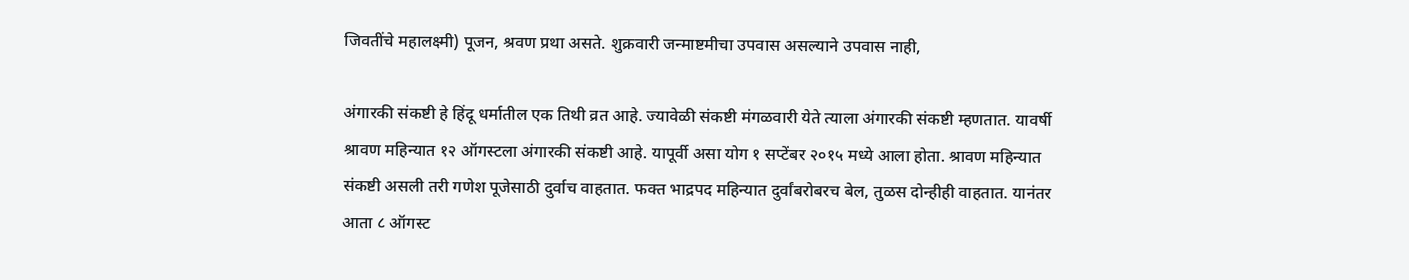जिवतींचे महालक्ष्मी) पूजन, श्रवण प्रथा असते. शुक्रवारी जन्माष्टमीचा उपवास असल्याने उपवास नाही,

अंगारकी संकष्टी हे हिंदू धर्मातील एक तिथी व्रत आहे. ज्यावेळी संकष्टी मंगळवारी येते त्याला अंगारकी संकष्टी म्हणतात. यावर्षी श्रावण महिन्यात १२ ऑगस्टला अंगारकी संकष्टी आहे. यापूर्वी असा योग १ सप्टेंबर २०१५ मध्ये आला होता. श्रावण महिन्यात संकष्टी असली तरी गणेश पूजेसाठी दुर्वाच वाहतात. फक्त भाद्रपद महिन्यात दुर्वांबरोबरच बेल, तुळस दोन्हीही वाहतात. यानंतर आता ८ ऑगस्ट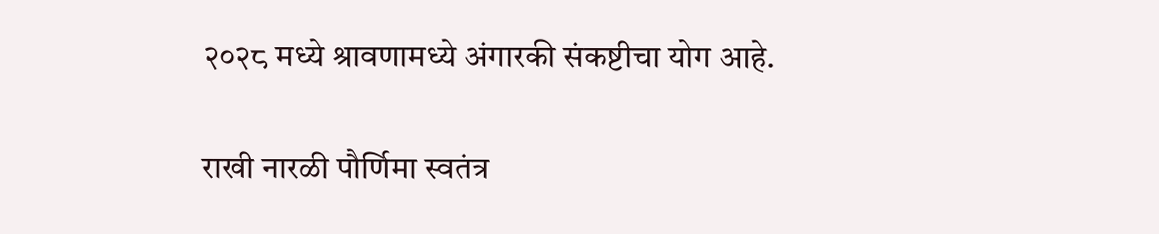२०२८ मध्ये श्रावणामध्ये अंगारकी संकष्टीचा योग आहे.

राखी नारळी पौर्णिमा स्वतंत्र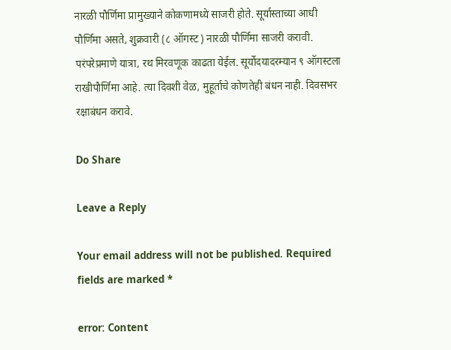नारळी पौर्णिमा प्रामुख्याने कोकणामध्ये साजरी होते. सूर्यास्ताच्या आधी पौर्णिमा असते, शुक्रवारी (८ ऑगस्ट) नारळी पौर्णिमा साजरी करावी. परंपरेप्रमाणे यात्रा, रथ मिरवणूक काढता येईल. सूर्योदयादरम्यान ९ ऑगस्टला राखीपौर्णिमा आहे. त्या दिवशी वेळ, मुहूर्ताचे कोणतेही बंधन नाही. दिवसभर रक्षाबंधन करावे.

Do Share

Leave a Reply

Your email address will not be published. Required fields are marked *

error: Content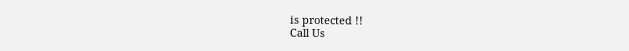is protected !!
Call Us